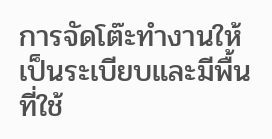การจัดโต๊ะทำงานให้เป็นระเบียบและมีพื้นที่ใช้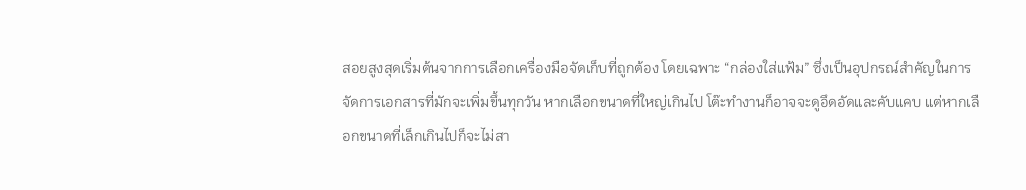สอยสูงสุดเริ่มต้นจากการเลือกเครื่องมือจัดเก็บที่ถูกต้อง โดยเฉพาะ “กล่องใส่แฟ้ม” ซึ่งเป็นอุปกรณ์สำคัญในการจัดการเอกสารที่มักจะเพิ่มขึ้นทุกวัน หากเลือกขนาดที่ใหญ่เกินไป โต๊ะทำงานก็อาจจะดูอึดอัดและคับแคบ แต่หากเลือกขนาดที่เล็กเกินไปก็จะไม่สา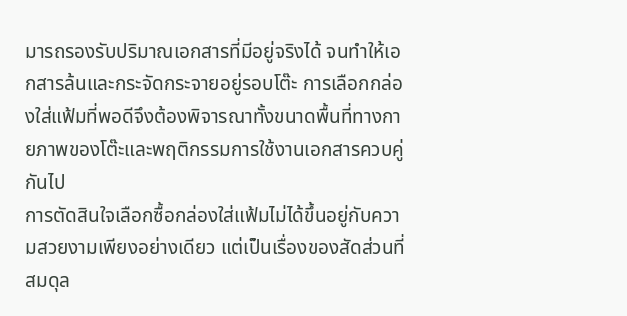มารถรองรับปริมาณเอกสารที่มีอยู่จริงได้ จนทำให้เอกสารล้นและกระจัดกระจายอยู่รอบโต๊ะ การเลือกกล่องใส่แฟ้มที่พอดีจึงต้องพิจารณาทั้งขนาดพื้นที่ทางกายภาพของโต๊ะและพฤติกรรมการใช้งานเอกสารควบคู่กันไป
การตัดสินใจเลือกซื้อกล่องใส่แฟ้มไม่ได้ขึ้นอยู่กับความสวยงามเพียงอย่างเดียว แต่เป็นเรื่องของสัดส่วนที่สมดุล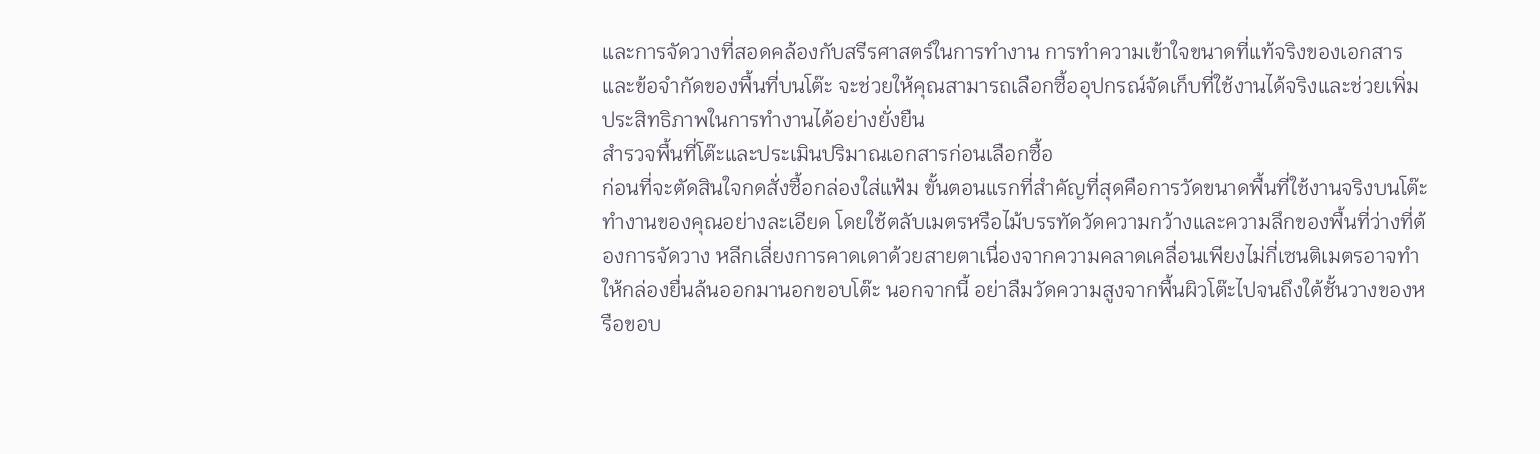และการจัดวางที่สอดคล้องกับสรีรศาสตร์ในการทำงาน การทำความเข้าใจขนาดที่แท้จริงของเอกสารและข้อจำกัดของพื้นที่บนโต๊ะ จะช่วยให้คุณสามารถเลือกซื้ออุปกรณ์จัดเก็บที่ใช้งานได้จริงและช่วยเพิ่มประสิทธิภาพในการทำงานได้อย่างยั่งยืน
สำรวจพื้นที่โต๊ะและประเมินปริมาณเอกสารก่อนเลือกซื้อ
ก่อนที่จะตัดสินใจกดสั่งซื้อกล่องใส่แฟ้ม ขั้นตอนแรกที่สำคัญที่สุดคือการวัดขนาดพื้นที่ใช้งานจริงบนโต๊ะทำงานของคุณอย่างละเอียด โดยใช้ตลับเมตรหรือไม้บรรทัดวัดความกว้างและความลึกของพื้นที่ว่างที่ต้องการจัดวาง หลีกเลี่ยงการคาดเดาด้วยสายตาเนื่องจากความคลาดเคลื่อนเพียงไม่กี่เซนติเมตรอาจทำให้กล่องยื่นล้นออกมานอกขอบโต๊ะ นอกจากนี้ อย่าลืมวัดความสูงจากพื้นผิวโต๊ะไปจนถึงใต้ชั้นวางของหรือขอบ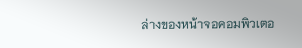ล่างของหน้าจอคอมพิวเตอ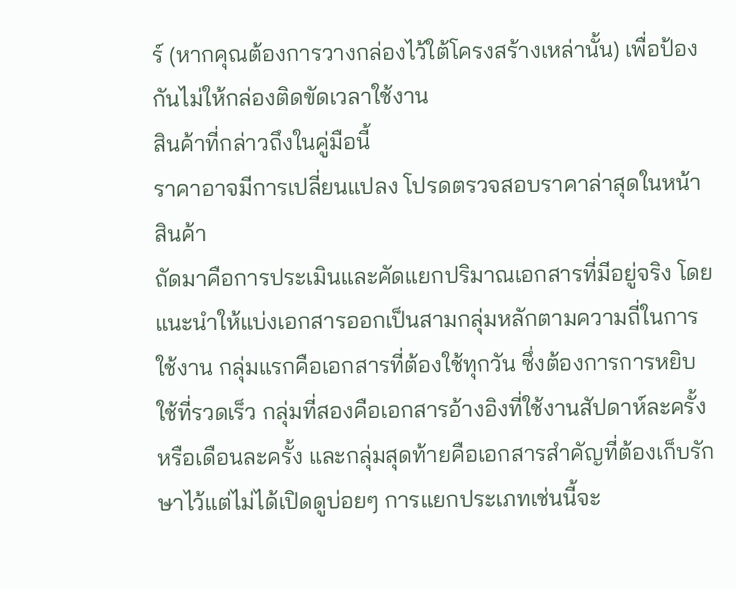ร์ (หากคุณต้องการวางกล่องไว้ใต้โครงสร้างเหล่านั้น) เพื่อป้องกันไม่ให้กล่องติดขัดเวลาใช้งาน
สินค้าที่กล่าวถึงในคู่มือนี้
ราคาอาจมีการเปลี่ยนแปลง โปรดตรวจสอบราคาล่าสุดในหน้าสินค้า
ถัดมาคือการประเมินและคัดแยกปริมาณเอกสารที่มีอยู่จริง โดยแนะนำให้แบ่งเอกสารออกเป็นสามกลุ่มหลักตามความถี่ในการใช้งาน กลุ่มแรกคือเอกสารที่ต้องใช้ทุกวัน ซึ่งต้องการการหยิบใช้ที่รวดเร็ว กลุ่มที่สองคือเอกสารอ้างอิงที่ใช้งานสัปดาห์ละครั้งหรือเดือนละครั้ง และกลุ่มสุดท้ายคือเอกสารสำคัญที่ต้องเก็บรักษาไว้แต่ไม่ได้เปิดดูบ่อยๆ การแยกประเภทเช่นนี้จะ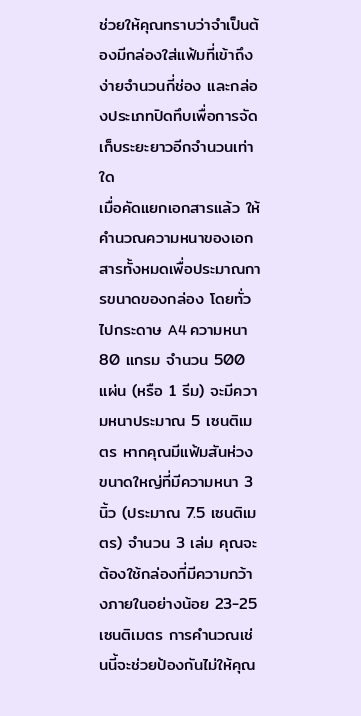ช่วยให้คุณทราบว่าจำเป็นต้องมีกล่องใส่แฟ้มที่เข้าถึงง่ายจำนวนกี่ช่อง และกล่องประเภทปิดทึบเพื่อการจัดเก็บระยะยาวอีกจำนวนเท่าใด
เมื่อคัดแยกเอกสารแล้ว ให้คำนวณความหนาของเอกสารทั้งหมดเพื่อประมาณการขนาดของกล่อง โดยทั่วไปกระดาษ A4 ความหนา 80 แกรม จำนวน 500 แผ่น (หรือ 1 รีม) จะมีความหนาประมาณ 5 เซนติเมตร หากคุณมีแฟ้มสันห่วงขนาดใหญ่ที่มีความหนา 3 นิ้ว (ประมาณ 7.5 เซนติเมตร) จำนวน 3 เล่ม คุณจะต้องใช้กล่องที่มีความกว้างภายในอย่างน้อย 23-25 เซนติเมตร การคำนวณเช่นนี้จะช่วยป้องกันไม่ให้คุณ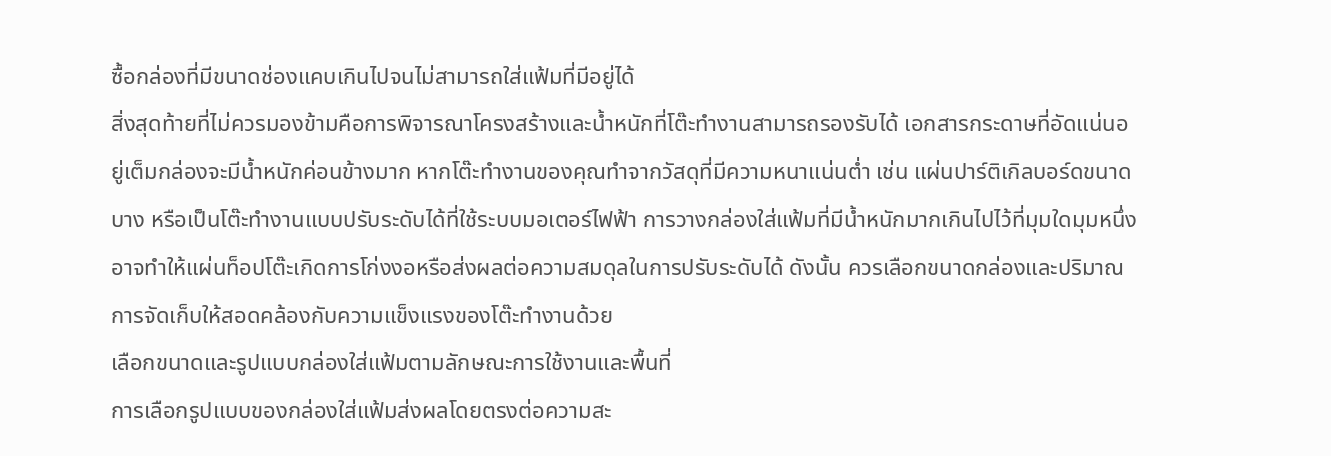ซื้อกล่องที่มีขนาดช่องแคบเกินไปจนไม่สามารถใส่แฟ้มที่มีอยู่ได้
สิ่งสุดท้ายที่ไม่ควรมองข้ามคือการพิจารณาโครงสร้างและน้ำหนักที่โต๊ะทำงานสามารถรองรับได้ เอกสารกระดาษที่อัดแน่นอยู่เต็มกล่องจะมีน้ำหนักค่อนข้างมาก หากโต๊ะทำงานของคุณทำจากวัสดุที่มีความหนาแน่นต่ำ เช่น แผ่นปาร์ติเกิลบอร์ดขนาดบาง หรือเป็นโต๊ะทำงานแบบปรับระดับได้ที่ใช้ระบบมอเตอร์ไฟฟ้า การวางกล่องใส่แฟ้มที่มีน้ำหนักมากเกินไปไว้ที่มุมใดมุมหนึ่งอาจทำให้แผ่นท็อปโต๊ะเกิดการโก่งงอหรือส่งผลต่อความสมดุลในการปรับระดับได้ ดังนั้น ควรเลือกขนาดกล่องและปริมาณการจัดเก็บให้สอดคล้องกับความแข็งแรงของโต๊ะทำงานด้วย
เลือกขนาดและรูปแบบกล่องใส่แฟ้มตามลักษณะการใช้งานและพื้นที่
การเลือกรูปแบบของกล่องใส่แฟ้มส่งผลโดยตรงต่อความสะ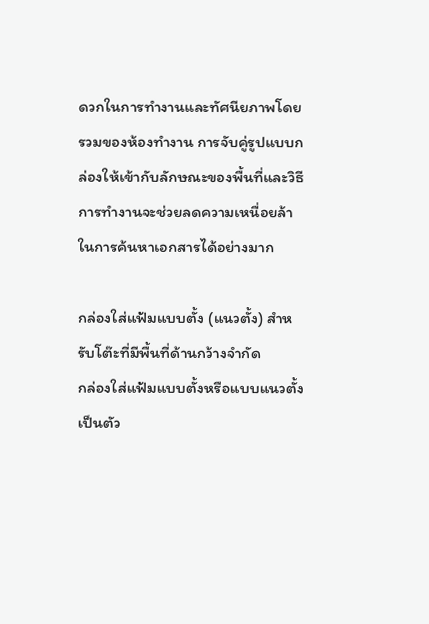ดวกในการทำงานและทัศนียภาพโดยรวมของห้องทำงาน การจับคู่รูปแบบกล่องให้เข้ากับลักษณะของพื้นที่และวิธีการทำงานจะช่วยลดความเหนื่อยล้าในการค้นหาเอกสารได้อย่างมาก

กล่องใส่แฟ้มแบบตั้ง (แนวตั้ง) สำหรับโต๊ะที่มีพื้นที่ด้านกว้างจำกัด
กล่องใส่แฟ้มแบบตั้งหรือแบบแนวตั้งเป็นตัว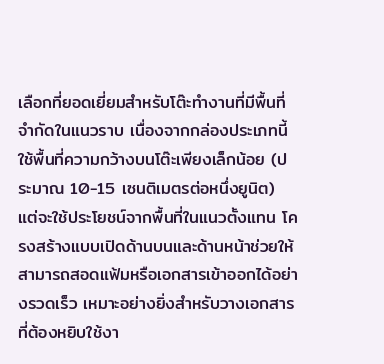เลือกที่ยอดเยี่ยมสำหรับโต๊ะทำงานที่มีพื้นที่จำกัดในแนวราบ เนื่องจากกล่องประเภทนี้ใช้พื้นที่ความกว้างบนโต๊ะเพียงเล็กน้อย (ประมาณ 10-15 เซนติเมตรต่อหนึ่งยูนิต) แต่จะใช้ประโยชน์จากพื้นที่ในแนวตั้งแทน โครงสร้างแบบเปิดด้านบนและด้านหน้าช่วยให้สามารถสอดแฟ้มหรือเอกสารเข้าออกได้อย่างรวดเร็ว เหมาะอย่างยิ่งสำหรับวางเอกสารที่ต้องหยิบใช้งา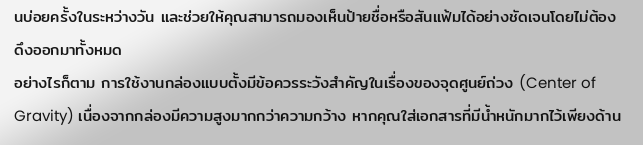นบ่อยครั้งในระหว่างวัน และช่วยให้คุณสามารถมองเห็นป้ายชื่อหรือสันแฟ้มได้อย่างชัดเจนโดยไม่ต้องดึงออกมาทั้งหมด
อย่างไรก็ตาม การใช้งานกล่องแบบตั้งมีข้อควรระวังสำคัญในเรื่องของจุดศูนย์ถ่วง (Center of Gravity) เนื่องจากกล่องมีความสูงมากกว่าความกว้าง หากคุณใส่เอกสารที่มีน้ำหนักมากไว้เพียงด้าน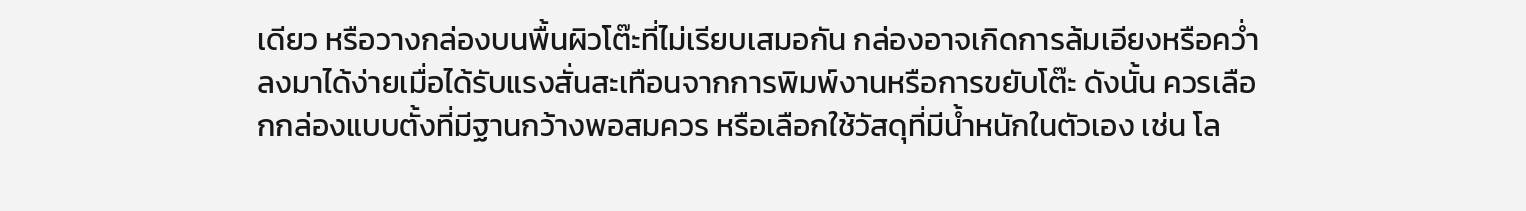เดียว หรือวางกล่องบนพื้นผิวโต๊ะที่ไม่เรียบเสมอกัน กล่องอาจเกิดการล้มเอียงหรือคว่ำลงมาได้ง่ายเมื่อได้รับแรงสั่นสะเทือนจากการพิมพ์งานหรือการขยับโต๊ะ ดังนั้น ควรเลือกกล่องแบบตั้งที่มีฐานกว้างพอสมควร หรือเลือกใช้วัสดุที่มีน้ำหนักในตัวเอง เช่น โล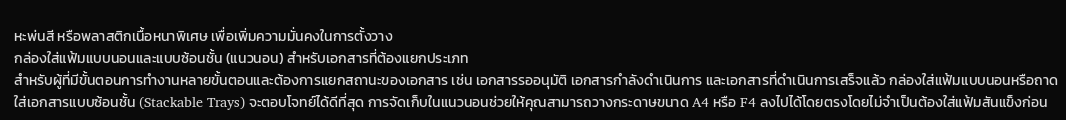หะพ่นสี หรือพลาสติกเนื้อหนาพิเศษ เพื่อเพิ่มความมั่นคงในการตั้งวาง
กล่องใส่แฟ้มแบบนอนและแบบซ้อนชั้น (แนวนอน) สำหรับเอกสารที่ต้องแยกประเภท
สำหรับผู้ที่มีขั้นตอนการทำงานหลายขั้นตอนและต้องการแยกสถานะของเอกสาร เช่น เอกสารรออนุมัติ เอกสารกำลังดำเนินการ และเอกสารที่ดำเนินการเสร็จแล้ว กล่องใส่แฟ้มแบบนอนหรือถาดใส่เอกสารแบบซ้อนชั้น (Stackable Trays) จะตอบโจทย์ได้ดีที่สุด การจัดเก็บในแนวนอนช่วยให้คุณสามารถวางกระดาษขนาด A4 หรือ F4 ลงไปได้โดยตรงโดยไม่จำเป็นต้องใส่แฟ้มสันแข็งก่อน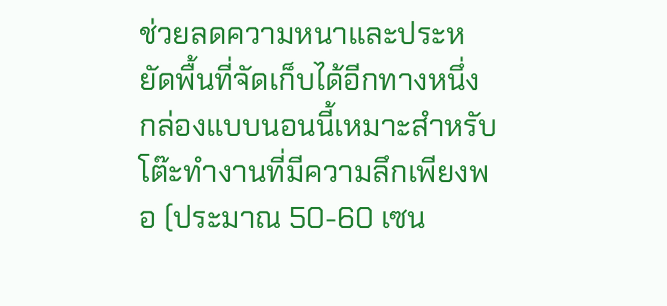ช่วยลดความหนาและประหยัดพื้นที่จัดเก็บได้อีกทางหนึ่ง
กล่องแบบนอนนี้เหมาะสำหรับโต๊ะทำงานที่มีความลึกเพียงพอ (ประมาณ 50-60 เซน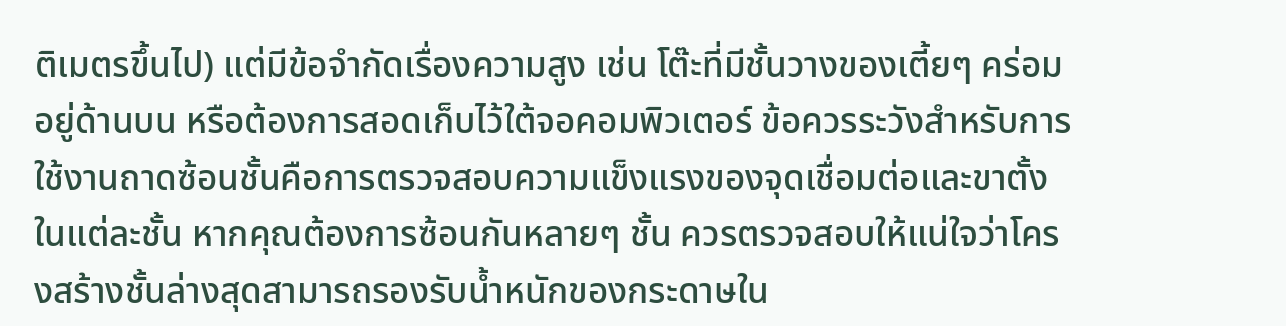ติเมตรขึ้นไป) แต่มีข้อจำกัดเรื่องความสูง เช่น โต๊ะที่มีชั้นวางของเตี้ยๆ คร่อมอยู่ด้านบน หรือต้องการสอดเก็บไว้ใต้จอคอมพิวเตอร์ ข้อควรระวังสำหรับการใช้งานถาดซ้อนชั้นคือการตรวจสอบความแข็งแรงของจุดเชื่อมต่อและขาตั้งในแต่ละชั้น หากคุณต้องการซ้อนกันหลายๆ ชั้น ควรตรวจสอบให้แน่ใจว่าโครงสร้างชั้นล่างสุดสามารถรองรับน้ำหนักของกระดาษใน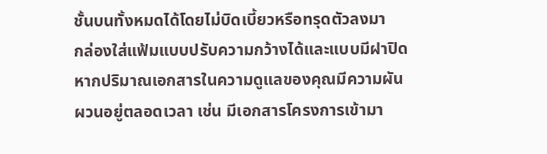ชั้นบนทั้งหมดได้โดยไม่บิดเบี้ยวหรือทรุดตัวลงมา
กล่องใส่แฟ้มแบบปรับความกว้างได้และแบบมีฝาปิด
หากปริมาณเอกสารในความดูแลของคุณมีความผันผวนอยู่ตลอดเวลา เช่น มีเอกสารโครงการเข้ามา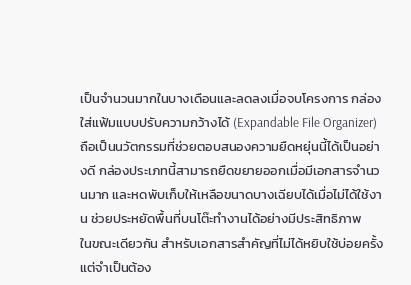เป็นจำนวนมากในบางเดือนและลดลงเมื่อจบโครงการ กล่องใส่แฟ้มแบบปรับความกว้างได้ (Expandable File Organizer) ถือเป็นนวัตกรรมที่ช่วยตอบสนองความยืดหยุ่นนี้ได้เป็นอย่างดี กล่องประเภทนี้สามารถยืดขยายออกเมื่อมีเอกสารจำนวนมาก และหดพับเก็บให้เหลือขนาดบางเฉียบได้เมื่อไม่ได้ใช้งาน ช่วยประหยัดพื้นที่บนโต๊ะทำงานได้อย่างมีประสิทธิภาพ
ในขณะเดียวกัน สำหรับเอกสารสำคัญที่ไม่ได้หยิบใช้บ่อยครั้งแต่จำเป็นต้อง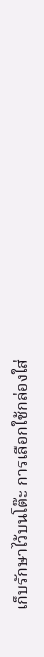เก็บรักษาไว้บนโต๊ะ การเลือกใช้กล่องใส่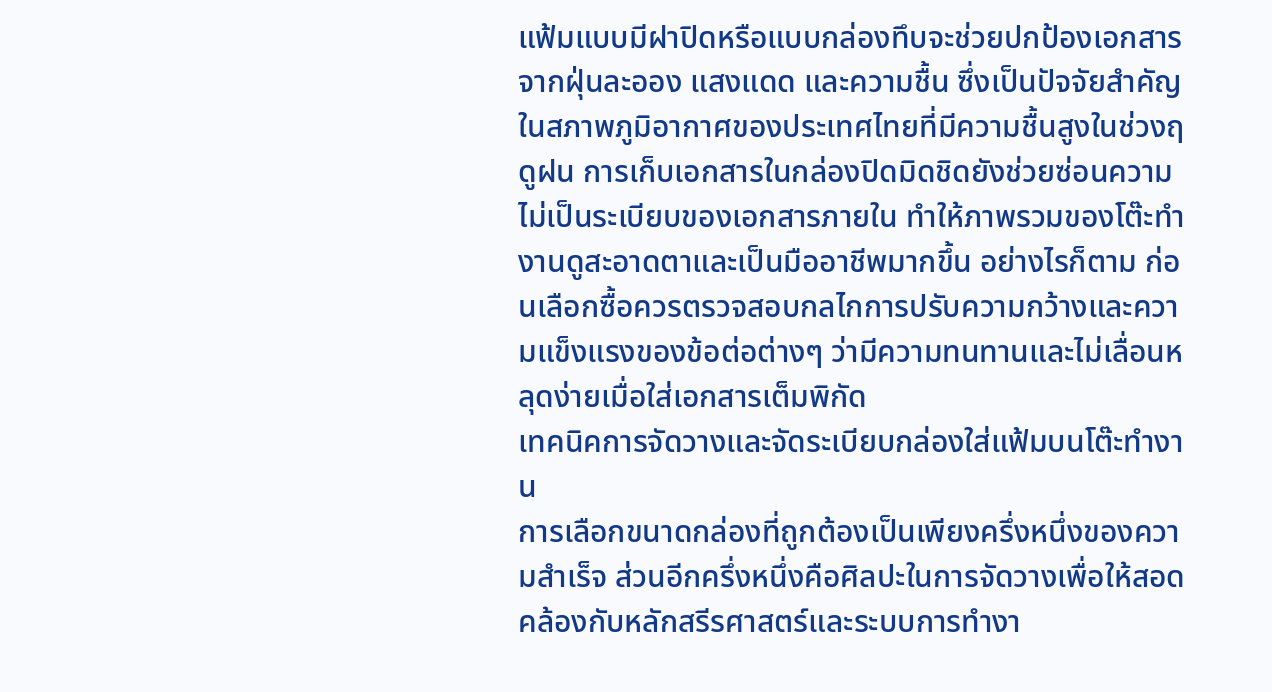แฟ้มแบบมีฝาปิดหรือแบบกล่องทึบจะช่วยปกป้องเอกสารจากฝุ่นละออง แสงแดด และความชื้น ซึ่งเป็นปัจจัยสำคัญในสภาพภูมิอากาศของประเทศไทยที่มีความชื้นสูงในช่วงฤดูฝน การเก็บเอกสารในกล่องปิดมิดชิดยังช่วยซ่อนความไม่เป็นระเบียบของเอกสารภายใน ทำให้ภาพรวมของโต๊ะทำงานดูสะอาดตาและเป็นมืออาชีพมากขึ้น อย่างไรก็ตาม ก่อนเลือกซื้อควรตรวจสอบกลไกการปรับความกว้างและความแข็งแรงของข้อต่อต่างๆ ว่ามีความทนทานและไม่เลื่อนหลุดง่ายเมื่อใส่เอกสารเต็มพิกัด
เทคนิคการจัดวางและจัดระเบียบกล่องใส่แฟ้มบนโต๊ะทำงาน
การเลือกขนาดกล่องที่ถูกต้องเป็นเพียงครึ่งหนึ่งของความสำเร็จ ส่วนอีกครึ่งหนึ่งคือศิลปะในการจัดวางเพื่อให้สอดคล้องกับหลักสรีรศาสตร์และระบบการทำงา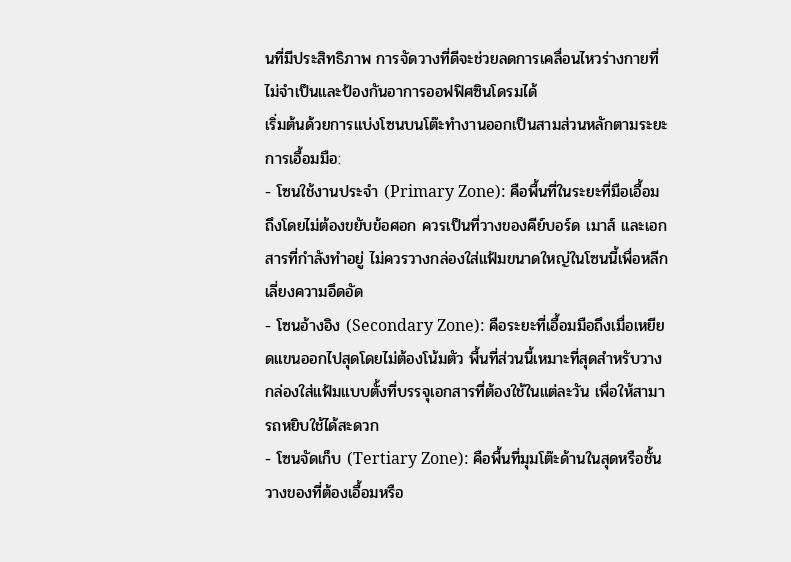นที่มีประสิทธิภาพ การจัดวางที่ดีจะช่วยลดการเคลื่อนไหวร่างกายที่ไม่จำเป็นและป้องกันอาการออฟฟิศซินโดรมได้
เริ่มต้นด้วยการแบ่งโซนบนโต๊ะทำงานออกเป็นสามส่วนหลักตามระยะการเอื้อมมือ:
- โซนใช้งานประจำ (Primary Zone): คือพื้นที่ในระยะที่มือเอื้อมถึงโดยไม่ต้องขยับข้อศอก ควรเป็นที่วางของคีย์บอร์ด เมาส์ และเอกสารที่กำลังทำอยู่ ไม่ควรวางกล่องใส่แฟ้มขนาดใหญ่ในโซนนี้เพื่อหลีกเลี่ยงความอึดอัด
- โซนอ้างอิง (Secondary Zone): คือระยะที่เอื้อมมือถึงเมื่อเหยียดแขนออกไปสุดโดยไม่ต้องโน้มตัว พื้นที่ส่วนนี้เหมาะที่สุดสำหรับวางกล่องใส่แฟ้มแบบตั้งที่บรรจุเอกสารที่ต้องใช้ในแต่ละวัน เพื่อให้สามารถหยิบใช้ได้สะดวก
- โซนจัดเก็บ (Tertiary Zone): คือพื้นที่มุมโต๊ะด้านในสุดหรือชั้นวางของที่ต้องเอื้อมหรือ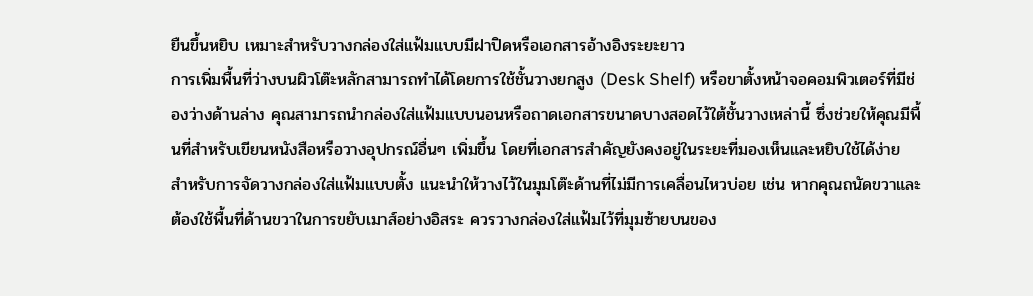ยืนขึ้นหยิบ เหมาะสำหรับวางกล่องใส่แฟ้มแบบมีฝาปิดหรือเอกสารอ้างอิงระยะยาว
การเพิ่มพื้นที่ว่างบนผิวโต๊ะหลักสามารถทำได้โดยการใช้ชั้นวางยกสูง (Desk Shelf) หรือขาตั้งหน้าจอคอมพิวเตอร์ที่มีช่องว่างด้านล่าง คุณสามารถนำกล่องใส่แฟ้มแบบนอนหรือถาดเอกสารขนาดบางสอดไว้ใต้ชั้นวางเหล่านี้ ซึ่งช่วยให้คุณมีพื้นที่สำหรับเขียนหนังสือหรือวางอุปกรณ์อื่นๆ เพิ่มขึ้น โดยที่เอกสารสำคัญยังคงอยู่ในระยะที่มองเห็นและหยิบใช้ได้ง่าย
สำหรับการจัดวางกล่องใส่แฟ้มแบบตั้ง แนะนำให้วางไว้ในมุมโต๊ะด้านที่ไม่มีการเคลื่อนไหวบ่อย เช่น หากคุณถนัดขวาและต้องใช้พื้นที่ด้านขวาในการขยับเมาส์อย่างอิสระ ควรวางกล่องใส่แฟ้มไว้ที่มุมซ้ายบนของ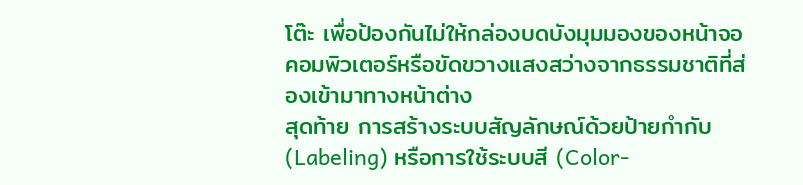โต๊ะ เพื่อป้องกันไม่ให้กล่องบดบังมุมมองของหน้าจอคอมพิวเตอร์หรือขัดขวางแสงสว่างจากธรรมชาติที่ส่องเข้ามาทางหน้าต่าง
สุดท้าย การสร้างระบบสัญลักษณ์ด้วยป้ายกำกับ (Labeling) หรือการใช้ระบบสี (Color-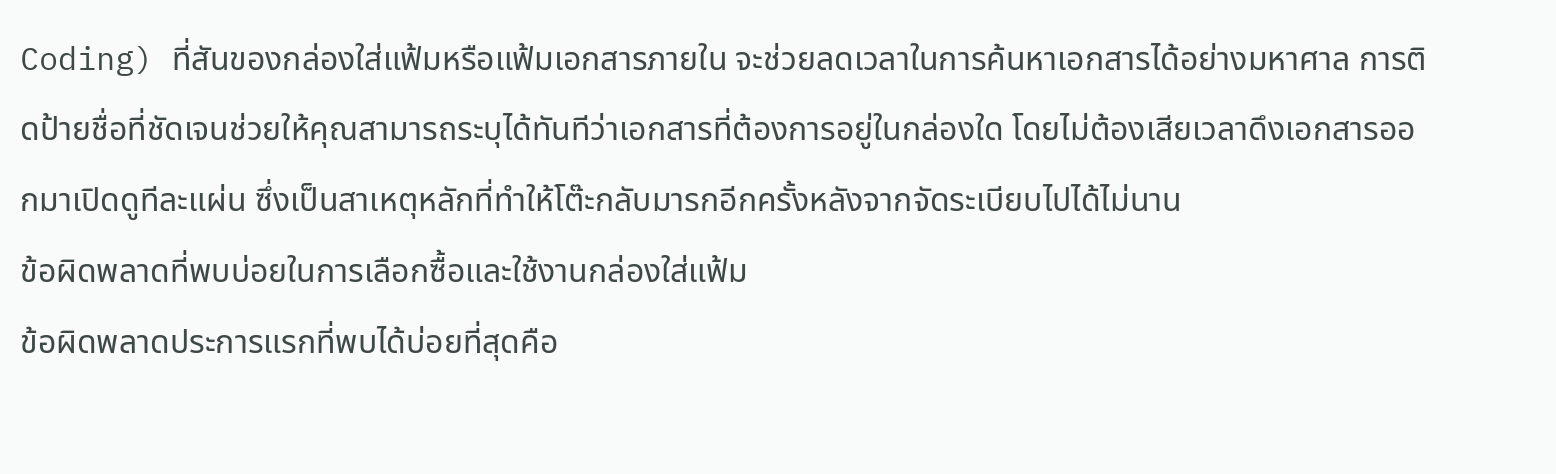Coding) ที่สันของกล่องใส่แฟ้มหรือแฟ้มเอกสารภายใน จะช่วยลดเวลาในการค้นหาเอกสารได้อย่างมหาศาล การติดป้ายชื่อที่ชัดเจนช่วยให้คุณสามารถระบุได้ทันทีว่าเอกสารที่ต้องการอยู่ในกล่องใด โดยไม่ต้องเสียเวลาดึงเอกสารออกมาเปิดดูทีละแผ่น ซึ่งเป็นสาเหตุหลักที่ทำให้โต๊ะกลับมารกอีกครั้งหลังจากจัดระเบียบไปได้ไม่นาน
ข้อผิดพลาดที่พบบ่อยในการเลือกซื้อและใช้งานกล่องใส่แฟ้ม
ข้อผิดพลาดประการแรกที่พบได้บ่อยที่สุดคือ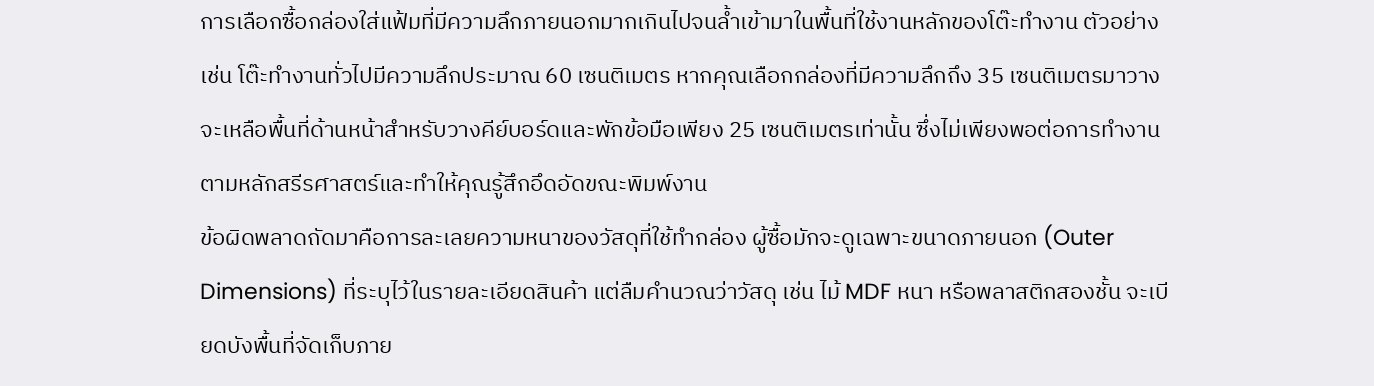การเลือกซื้อกล่องใส่แฟ้มที่มีความลึกภายนอกมากเกินไปจนล้ำเข้ามาในพื้นที่ใช้งานหลักของโต๊ะทำงาน ตัวอย่างเช่น โต๊ะทำงานทั่วไปมีความลึกประมาณ 60 เซนติเมตร หากคุณเลือกกล่องที่มีความลึกถึง 35 เซนติเมตรมาวาง จะเหลือพื้นที่ด้านหน้าสำหรับวางคีย์บอร์ดและพักข้อมือเพียง 25 เซนติเมตรเท่านั้น ซึ่งไม่เพียงพอต่อการทำงานตามหลักสรีรศาสตร์และทำให้คุณรู้สึกอึดอัดขณะพิมพ์งาน
ข้อผิดพลาดถัดมาคือการละเลยความหนาของวัสดุที่ใช้ทำกล่อง ผู้ซื้อมักจะดูเฉพาะขนาดภายนอก (Outer Dimensions) ที่ระบุไว้ในรายละเอียดสินค้า แต่ลืมคำนวณว่าวัสดุ เช่น ไม้ MDF หนา หรือพลาสติกสองชั้น จะเบียดบังพื้นที่จัดเก็บภาย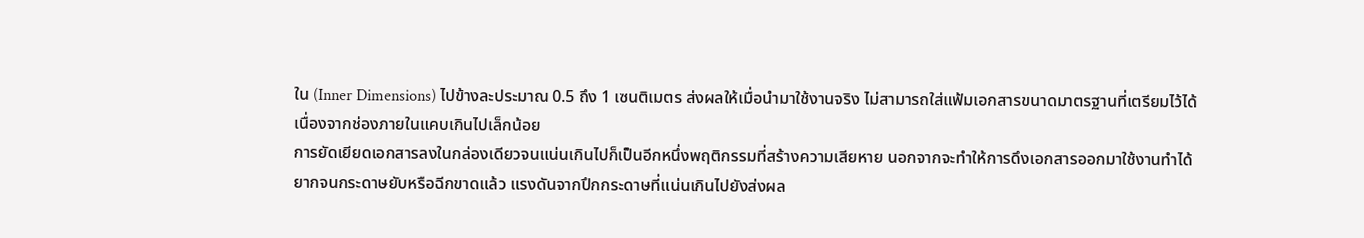ใน (Inner Dimensions) ไปข้างละประมาณ 0.5 ถึง 1 เซนติเมตร ส่งผลให้เมื่อนำมาใช้งานจริง ไม่สามารถใส่แฟ้มเอกสารขนาดมาตรฐานที่เตรียมไว้ได้เนื่องจากช่องภายในแคบเกินไปเล็กน้อย
การยัดเยียดเอกสารลงในกล่องเดียวจนแน่นเกินไปก็เป็นอีกหนึ่งพฤติกรรมที่สร้างความเสียหาย นอกจากจะทำให้การดึงเอกสารออกมาใช้งานทำได้ยากจนกระดาษยับหรือฉีกขาดแล้ว แรงดันจากปึกกระดาษที่แน่นเกินไปยังส่งผล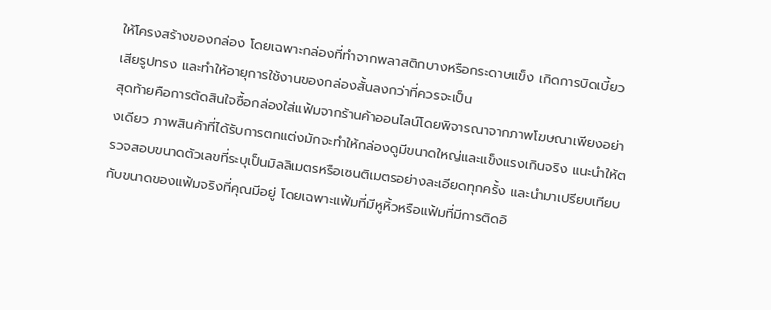ให้โครงสร้างของกล่อง โดยเฉพาะกล่องที่ทำจากพลาสติกบางหรือกระดาษแข็ง เกิดการบิดเบี้ยว เสียรูปทรง และทำให้อายุการใช้งานของกล่องสั้นลงกว่าที่ควรจะเป็น
สุดท้ายคือการตัดสินใจซื้อกล่องใส่แฟ้มจากร้านค้าออนไลน์โดยพิจารณาจากภาพโฆษณาเพียงอย่างเดียว ภาพสินค้าที่ได้รับการตกแต่งมักจะทำให้กล่องดูมีขนาดใหญ่และแข็งแรงเกินจริง แนะนำให้ตรวจสอบขนาดตัวเลขที่ระบุเป็นมิลลิเมตรหรือเซนติเมตรอย่างละเอียดทุกครั้ง และนำมาเปรียบเทียบกับขนาดของแฟ้มจริงที่คุณมีอยู่ โดยเฉพาะแฟ้มที่มีหูหิ้วหรือแฟ้มที่มีการติดอิ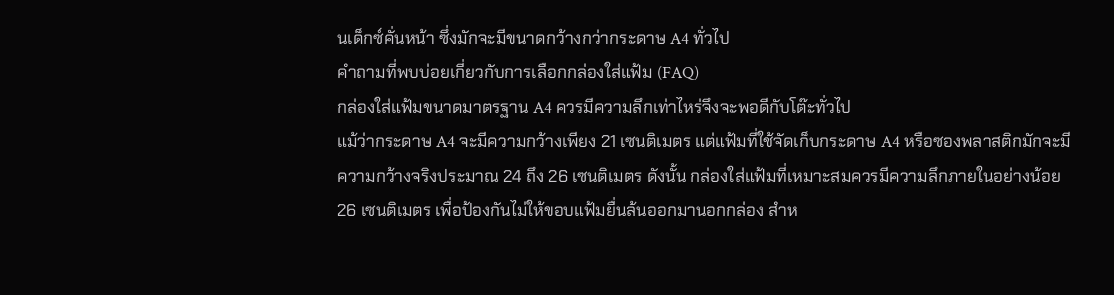นเด็กซ์คั่นหน้า ซึ่งมักจะมีขนาดกว้างกว่ากระดาษ A4 ทั่วไป
คำถามที่พบบ่อยเกี่ยวกับการเลือกกล่องใส่แฟ้ม (FAQ)
กล่องใส่แฟ้มขนาดมาตรฐาน A4 ควรมีความลึกเท่าไหร่จึงจะพอดีกับโต๊ะทั่วไป
แม้ว่ากระดาษ A4 จะมีความกว้างเพียง 21 เซนติเมตร แต่แฟ้มที่ใช้จัดเก็บกระดาษ A4 หรือซองพลาสติกมักจะมีความกว้างจริงประมาณ 24 ถึง 26 เซนติเมตร ดังนั้น กล่องใส่แฟ้มที่เหมาะสมควรมีความลึกภายในอย่างน้อย 26 เซนติเมตร เพื่อป้องกันไม่ให้ขอบแฟ้มยื่นล้นออกมานอกกล่อง สำห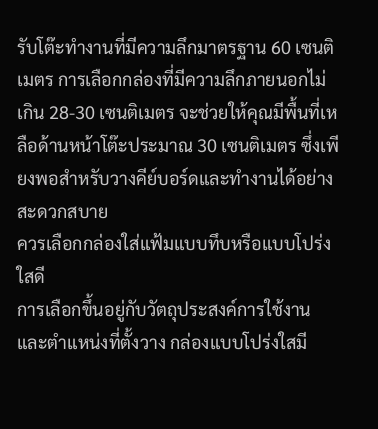รับโต๊ะทำงานที่มีความลึกมาตรฐาน 60 เซนติเมตร การเลือกกล่องที่มีความลึกภายนอกไม่เกิน 28-30 เซนติเมตร จะช่วยให้คุณมีพื้นที่เหลือด้านหน้าโต๊ะประมาณ 30 เซนติเมตร ซึ่งเพียงพอสำหรับวางคีย์บอร์ดและทำงานได้อย่างสะดวกสบาย
ควรเลือกกล่องใส่แฟ้มแบบทึบหรือแบบโปร่งใสดี
การเลือกขึ้นอยู่กับวัตถุประสงค์การใช้งานและตำแหน่งที่ตั้งวาง กล่องแบบโปร่งใสมี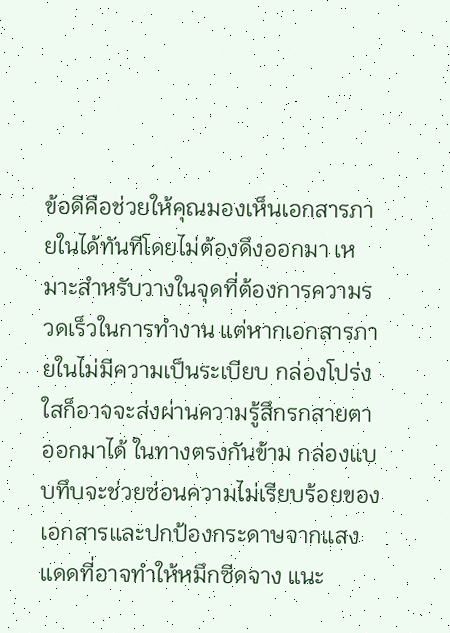ข้อดีคือช่วยให้คุณมองเห็นเอกสารภายในได้ทันทีโดยไม่ต้องดึงออกมา เหมาะสำหรับวางในจุดที่ต้องการความรวดเร็วในการทำงาน แต่หากเอกสารภายในไม่มีความเป็นระเบียบ กล่องโปร่งใสก็อาจจะส่งผ่านความรู้สึกรกสายตาออกมาได้ ในทางตรงกันข้าม กล่องแบบทึบจะช่วยซ่อนความไม่เรียบร้อยของเอกสารและปกป้องกระดาษจากแสงแดดที่อาจทำให้หมึกซีดจาง แนะ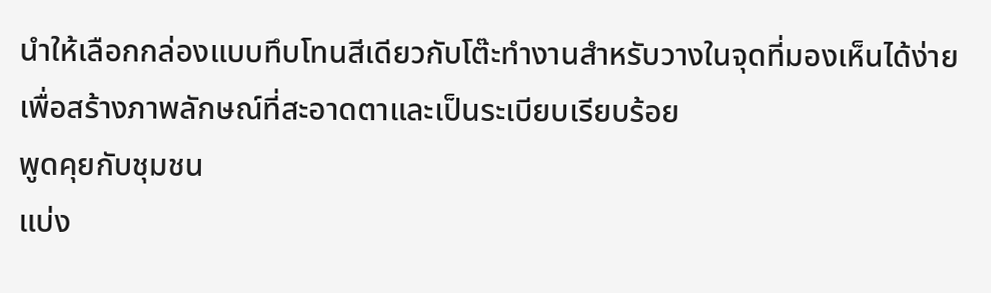นำให้เลือกกล่องแบบทึบโทนสีเดียวกับโต๊ะทำงานสำหรับวางในจุดที่มองเห็นได้ง่าย เพื่อสร้างภาพลักษณ์ที่สะอาดตาและเป็นระเบียบเรียบร้อย
พูดคุยกับชุมชน
แบ่ง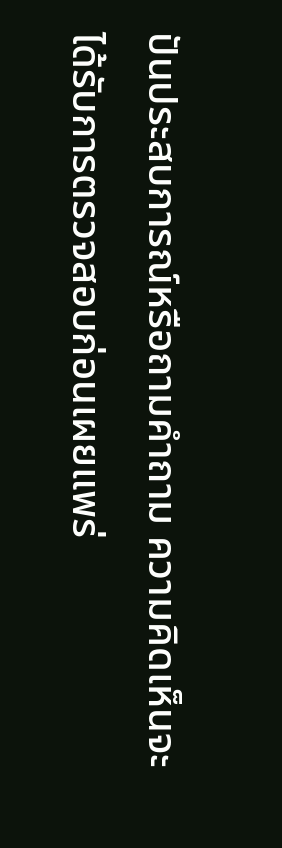ปันประสบการณ์หรือถามคำถาม ความคิดเห็นจะได้รับการตรวจสอบก่อนเผยแพร่